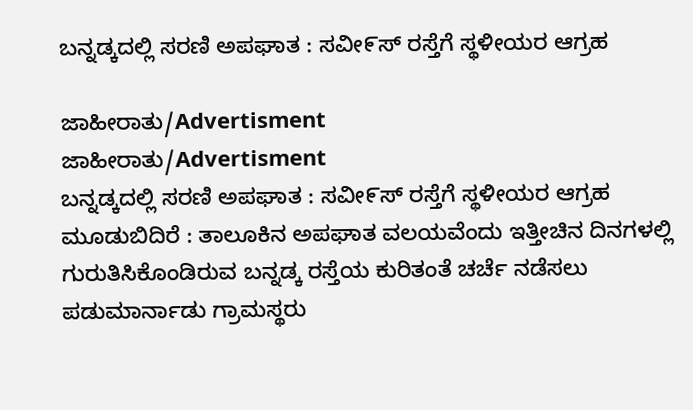ಬನ್ನಡ್ಕದಲ್ಲಿ ಸರಣಿ ಅಪಘಾತ : ಸವೀ೯ಸ್ ರಸ್ತೆಗೆ ಸ್ಥಳೀಯರ ಆಗ್ರಹ

ಜಾಹೀರಾತು/Advertisment
ಜಾಹೀರಾತು/Advertisment
ಬನ್ನಡ್ಕದಲ್ಲಿ ಸರಣಿ ಅಪಘಾತ : ಸವೀ೯ಸ್ ರಸ್ತೆಗೆ ಸ್ಥಳೀಯರ ಆಗ್ರಹ
ಮೂಡುಬಿದಿರೆ : ತಾಲೂಕಿನ ಅಪಘಾತ ವಲಯವೆಂದು ಇತ್ತೀಚಿನ ದಿನಗಳಲ್ಲಿ ಗುರುತಿಸಿಕೊಂಡಿರುವ ಬನ್ನಡ್ಕ ರಸ್ತೆಯ ಕುರಿತಂತೆ ಚರ್ಚೆ ನಡೆಸಲು ಪಡುಮಾರ್ನಾಡು ಗ್ರಾಮಸ್ಥರು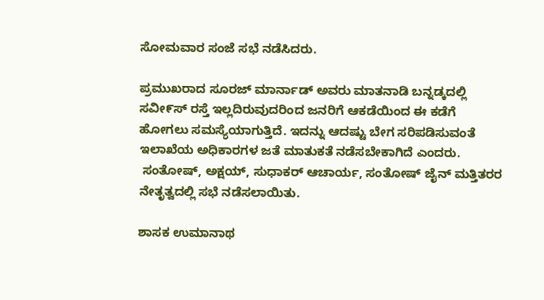ಸೋಮವಾರ ಸಂಜೆ ಸಭೆ ನಡೆಸಿದರು.

ಪ್ರಮುಖರಾದ ಸೂರಜ್ ಮಾರ್ನಾಡ್ ಅವರು ಮಾತನಾಡಿ ಬನ್ನಡ್ಕದಲ್ಲಿ ಸವೀ೯ಸ್ ರಸ್ತೆ ಇಲ್ಲದಿರುವುದರಿಂದ ಜನರಿಗೆ ಆಕಡೆಯಿಂದ ಈ ಕಡೆಗೆ ಹೋಗಲು ಸಮಸ್ಯೆಯಾಗುತ್ತಿದೆ. ಇದನ್ನು ಆದಷ್ಟು ಬೇಗ ಸರಿಪಡಿಸುವಂತೆ ಇಲಾಖೆಯ ಅಧಿಕಾರಗಳ ಜತೆ ಮಾತುಕತೆ ನಡೆಸಬೇಕಾಗಿದೆ ಎಂದರು.
 ಸಂತೋಷ್, ಅಕ್ಷಯ್, ಸುಧಾಕರ್ ಆಚಾರ್ಯ, ಸಂತೋಷ್ ಜೈನ್ ಮತ್ತಿತರರ ನೇತೃತ್ವದಲ್ಲಿ ಸಭೆ ನಡೆಸಲಾಯಿತು.

ಶಾಸಕ ಉಮಾನಾಥ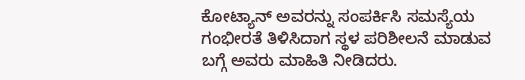ಕೋಟ್ಯಾನ್ ಅವರನ್ನು ಸಂಪರ್ಕಿಸಿ ಸಮಸ್ಯೆಯ ಗಂಭೀರತೆ ತಿಳಿಸಿದಾಗ ಸ್ಥಳ ಪರಿಶೀಲನೆ ಮಾಡುವ ಬಗ್ಗೆ ಅವರು ಮಾಹಿತಿ ನೀಡಿದರು.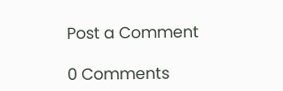Post a Comment

0 Comments